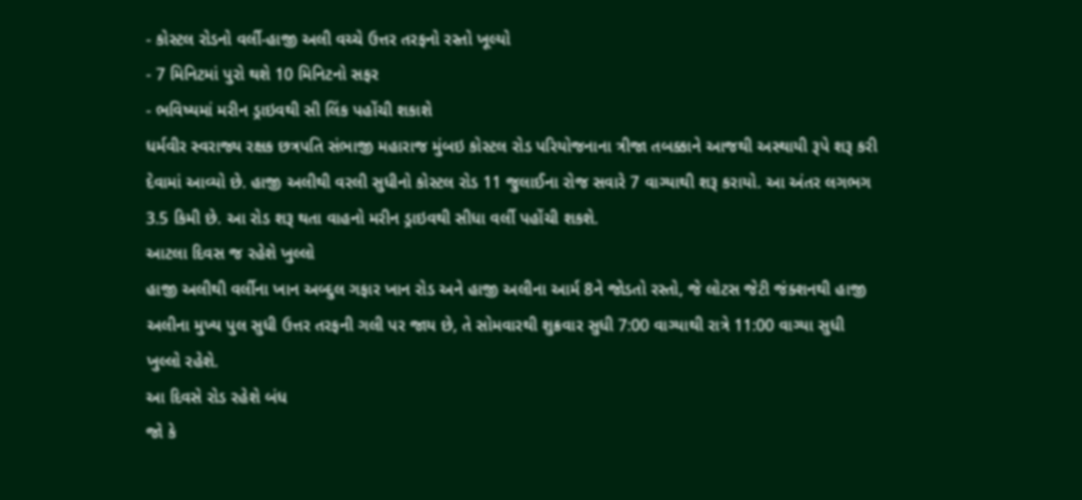- કોસ્ટલ રોડનો વર્લી-હાજી અલી વચ્ચે ઉત્તર તરફનો રસ્તો ખૂલ્યો
- 7 મિનિટમાં પુરો થશે 10 મિનિટનો સફર
- ભવિષ્યમાં મરીન ડ્રાઇવથી સી લિંક પહોંચી શકાશે
ધર્મવીર સ્વરાજ્ય રક્ષક છત્રપતિ સંભાજી મહારાજ મુંબઇ કોસ્ટલ રોડ પરિયોજનાના ત્રીજા તબક્કાને આજથી અસ્થાયી રૂપે શરૂ કરી દેવામાં આવ્યો છે. હાજી અલીથી વરલી સુધીનો કોસ્ટલ રોડ 11 જુલાઈના રોજ સવારે 7 વાગ્યાથી શરૂ કરાયો. આ અંતર લગભગ 3.5 કિમી છે. આ રોડ શરૂ થતા વાહનો મરીન ડ્રાઇવથી સીધા વર્લી પહોંચી શકશે.
આટલા દિવસ જ રહેશે ખુલ્લો
હાજી અલીથી વર્લીના ખાન અબ્દુલ ગફાર ખાન રોડ અને હાજી અલીના આર્મ 8ને જોડતો રસ્તો, જે લોટસ જેટી જંક્શનથી હાજી અલીના મુખ્ય પુલ સુધી ઉત્તર તરફની ગલી પર જાય છે, તે સોમવારથી શુક્રવાર સુધી 7:00 વાગ્યાથી રાત્રે 11:00 વાગ્યા સુધી ખુલ્લો રહેશે.
આ દિવસે રોડ રહેશે બંધ
જો કે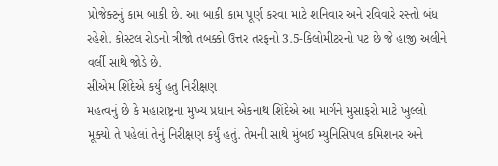પ્રોજેક્ટનું કામ બાકી છે. આ બાકી કામ પૂર્ણ કરવા માટે શનિવાર અને રવિવારે રસ્તો બંધ રહેશે. કોસ્ટલ રોડનો ત્રીજો તબક્કો ઉત્તર તરફનો 3.5-કિલોમીટરનો પટ છે જે હાજી અલીને વર્લી સાથે જોડે છે.
સીએમ શિંદેએ કર્યુ હતુ નિરીક્ષણ
મહત્વનું છે કે મહારાષ્ટ્રના મુખ્ય પ્રધાન એકનાથ શિંદેએ આ માર્ગને મુસાફરો માટે ખુલ્લો મૂક્યો તે પહેલાં તેનું નિરીક્ષણ કર્યું હતું. તેમની સાથે મુંબઈ મ્યુનિસિપલ કમિશનર અને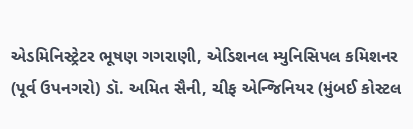એડમિનિસ્ટ્રેટર ભૂષણ ગગરાણી, એડિશનલ મ્યુનિસિપલ કમિશનર (પૂર્વ ઉપનગરો) ડૉ. અમિત સૈની, ચીફ એન્જિનિયર (મુંબઈ કોસ્ટલ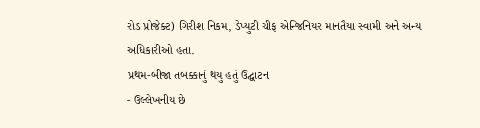રોડ પ્રોજેક્ટ) ગિરીશ નિકમ, ડેપ્યુટી ચીફ એન્જિનિયર માનતૈયા સ્વામી અને અન્ય અધિકારીઓ હતા.
પ્રથમ-બીજા તબક્કાનું થયુ હતું ઉદ્ઘાટન
- ઉલ્લેખનીય છે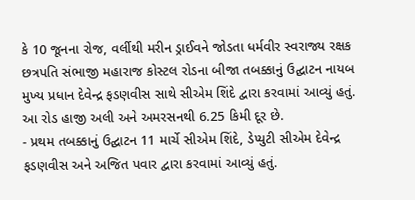કે 10 જૂનના રોજ, વર્લીથી મરીન ડ્રાઈવને જોડતા ધર્મવીર સ્વરાજ્ય રક્ષક છત્રપતિ સંભાજી મહારાજ કોસ્ટલ રોડના બીજા તબક્કાનું ઉદ્ઘાટન નાયબ મુખ્ય પ્રધાન દેવેન્દ્ર ફડણવીસ સાથે સીએમ શિંદે દ્વારા કરવામાં આવ્યું હતું. આ રોડ હાજી અલી અને અમરસનથી 6.25 કિમી દૂર છે.
- પ્રથમ તબક્કાનું ઉદ્ઘાટન 11 માર્ચે સીએમ શિંદે, ડેપ્યુટી સીએમ દેવેન્દ્ર ફડણવીસ અને અજિત પવાર દ્વારા કરવામાં આવ્યું હતું.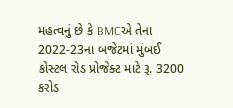મહત્વનું છે કે BMCએ તેના 2022-23ના બજેટમાં મુંબઈ કોસ્ટલ રોડ પ્રોજેક્ટ માટે રૂ. 3200 કરોડ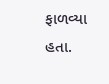ફાળવ્યા હતા.